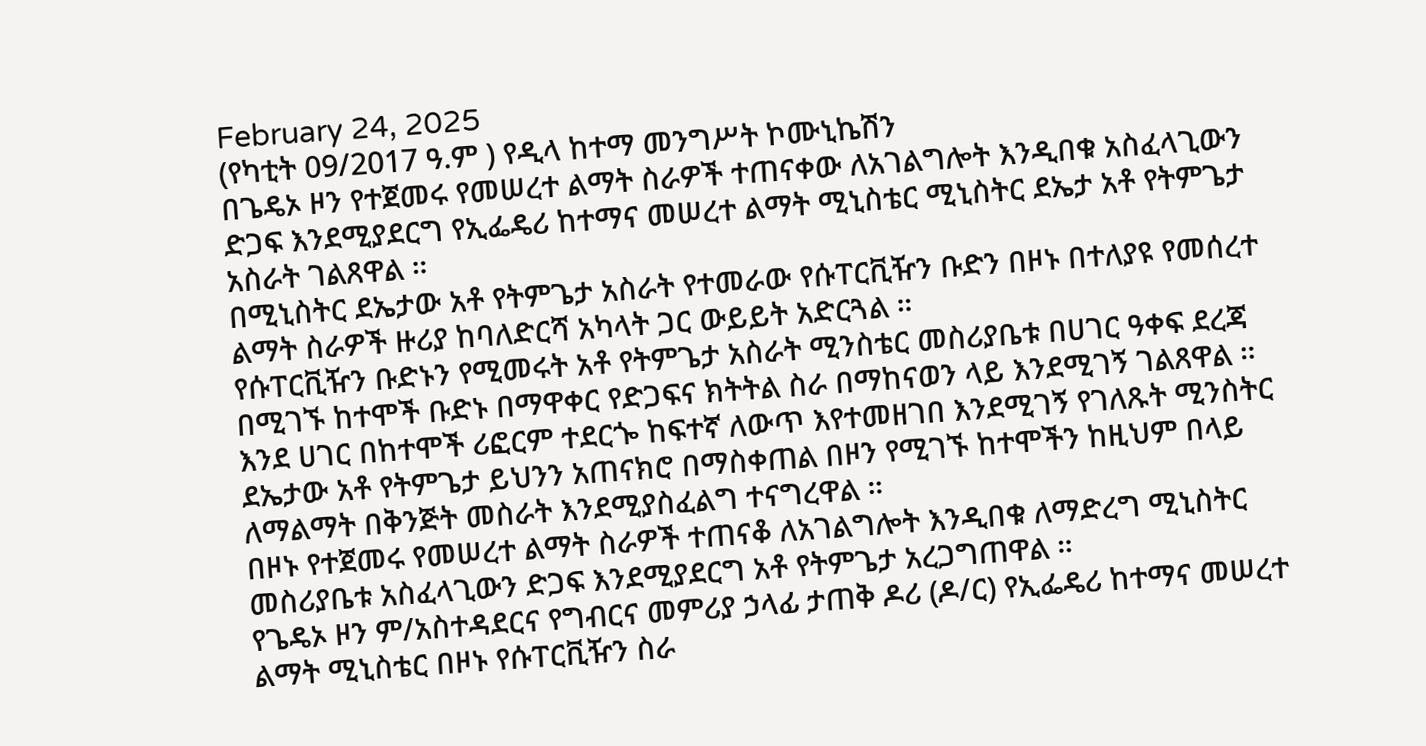February 24, 2025
(የካቲት 09/2017 ዓ.ም ) የዲላ ከተማ መንግሥት ኮሙኒኬሽን
በጌዴኦ ዞን የተጀመሩ የመሠረተ ልማት ስራዎች ተጠናቀው ለአገልግሎት እንዲበቁ አስፈላጊውን ድጋፍ እንደሚያደርግ የኢፌዴሪ ከተማና መሠረተ ልማት ሚኒስቴር ሚኒስትር ደኤታ አቶ የትምጌታ አስራት ገልጸዋል ።
በሚኒስትር ደኤታው አቶ የትምጌታ አስራት የተመራው የሱፐርቪዥን ቡድን በዞኑ በተለያዩ የመሰረተ ልማት ስራዎች ዙሪያ ከባለድርሻ አካላት ጋር ውይይት አድርጓል ።
የሱፐርቪዥን ቡድኑን የሚመሩት አቶ የትምጌታ አስራት ሚንስቴር መስሪያቤቱ በሀገር ዓቀፍ ደረጃ በሚገኙ ከተሞች ቡድኑ በማዋቀር የድጋፍና ክትትል ስራ በማከናወን ላይ እንደሚገኝ ገልጸዋል ።
እንደ ሀገር በከተሞች ሪፎርም ተደርጐ ከፍተኛ ለውጥ እየተመዘገበ እንደሚገኝ የገለጹት ሚንስትር ደኤታው አቶ የትምጌታ ይህንን አጠናክሮ በማስቀጠል በዞን የሚገኙ ከተሞችን ከዚህም በላይ ለማልማት በቅንጅት መስራት እንደሚያስፈልግ ተናግረዋል ።
በዞኑ የተጀመሩ የመሠረተ ልማት ስራዎች ተጠናቆ ለአገልግሎት እንዲበቁ ለማድረግ ሚኒስትር መስሪያቤቱ አስፈላጊውን ድጋፍ እንደሚያደርግ አቶ የትምጌታ አረጋግጠዋል ።
የጌዴኦ ዞን ም/አስተዳደርና የግብርና መምሪያ ኃላፊ ታጠቅ ዶሪ (ዶ/ር) የኢፌዴሪ ከተማና መሠረተ ልማት ሚኒስቴር በዞኑ የሱፐርቪዥን ስራ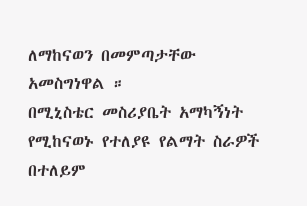ለማከናወን በመምጣታቸው አመስግነዋል ።
በሚኒስቴር መስሪያቤት አማካኝነት የሚከናወኑ የተለያዩ የልማት ስራዎች በተለይም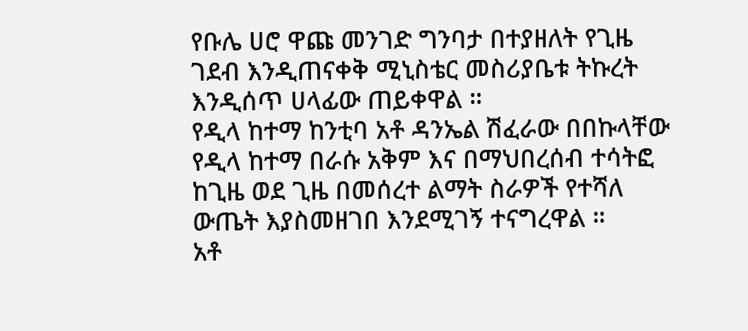የቡሌ ሀሮ ዋጩ መንገድ ግንባታ በተያዘለት የጊዜ ገደብ እንዲጠናቀቅ ሚኒስቴር መስሪያቤቱ ትኩረት እንዲሰጥ ሀላፊው ጠይቀዋል ።
የዲላ ከተማ ከንቲባ አቶ ዳንኤል ሽፈራው በበኩላቸው የዲላ ከተማ በራሱ አቅም እና በማህበረሰብ ተሳትፎ ከጊዜ ወደ ጊዜ በመሰረተ ልማት ስራዎች የተሻለ ውጤት እያስመዘገበ እንደሚገኝ ተናግረዋል ።
አቶ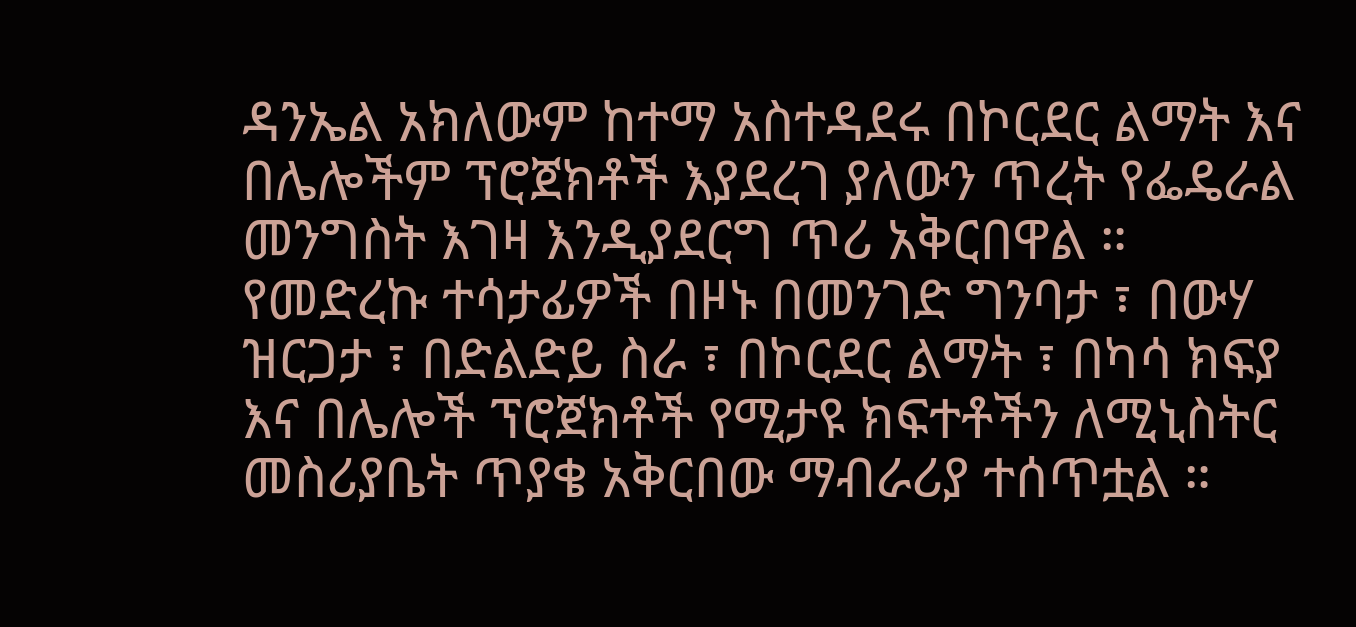ዳንኤል አክለውም ከተማ አስተዳደሩ በኮርደር ልማት እና በሌሎችም ፕሮጀክቶች እያደረገ ያለውን ጥረት የፌዴራል መንግስት እገዛ እንዲያደርግ ጥሪ አቅርበዋል ።
የመድረኩ ተሳታፊዎች በዞኑ በመንገድ ግንባታ ፣ በውሃ ዝርጋታ ፣ በድልድይ ስራ ፣ በኮርደር ልማት ፣ በካሳ ክፍያ እና በሌሎች ፕሮጀክቶች የሚታዩ ክፍተቶችን ለሚኒስትር መስሪያቤት ጥያቄ አቅርበው ማብራሪያ ተሰጥቷል ።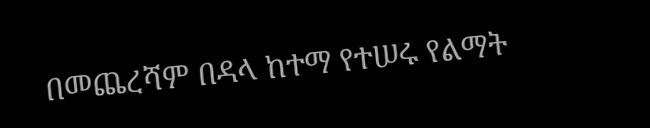በመጨረሻም በዳላ ከተማ የተሠሩ የልማት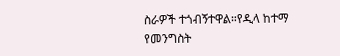ስራዎች ተጎብኝተዋል።የዲላ ከተማ የመንግስት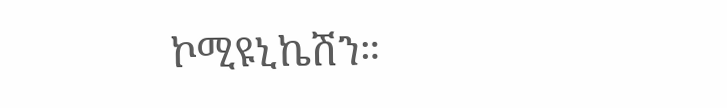ኮሚዩኒኬሽን።